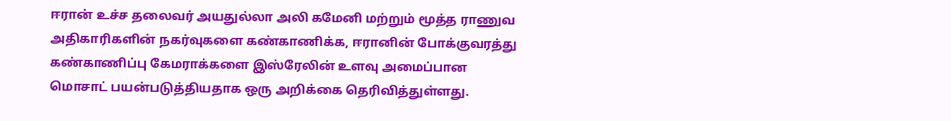ஈரான் உச்ச தலைவர் அயதுல்லா அலி கமேனி மற்றும் மூத்த ராணுவ அதிகாரிகளின் நகர்வுகளை கண்காணிக்க, ஈரானின் போக்குவரத்து கண்காணிப்பு கேமராக்களை இஸ்ரேலின் உளவு அமைப்பான மொசாட் பயன்படுத்தியதாக ஒரு அறிக்கை தெரிவித்துள்ளது.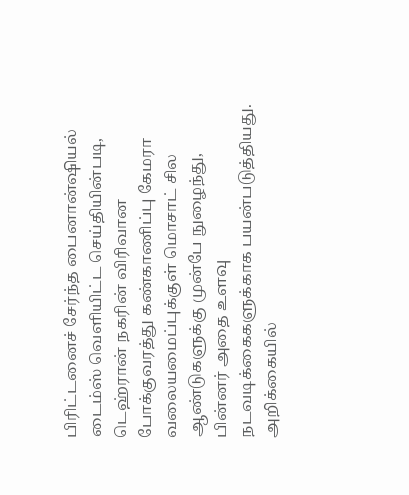பிரிட்டனைச் சேர்ந்த பைனான்ஷியல் டைம்ஸ் வெளியிட்ட செய்தியின்படி, டெஹ்ரான் நகரின் விரிவான போக்குவரத்து கண்காணிப்பு கேமரா வலையமைப்புக்குள் மொசாட் சில ஆண்டுகளுக்கு முன்பே நுழைந்து, பின்னர் அதை உளவு நடவடிக்கைகளுக்காக பயன்படுத்தியது.
அறிக்கையில்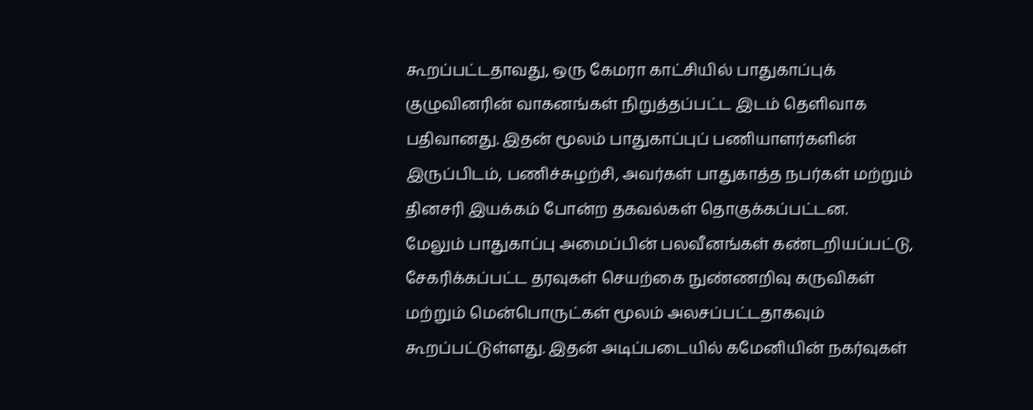கூறப்பட்டதாவது, ஒரு கேமரா காட்சியில் பாதுகாப்புக் குழுவினரின் வாகனங்கள் நிறுத்தப்பட்ட இடம் தெளிவாக பதிவானது. இதன் மூலம் பாதுகாப்புப் பணியாளர்களின் இருப்பிடம், பணிச்சுழற்சி, அவர்கள் பாதுகாத்த நபர்கள் மற்றும் தினசரி இயக்கம் போன்ற தகவல்கள் தொகுக்கப்பட்டன.
மேலும் பாதுகாப்பு அமைப்பின் பலவீனங்கள் கண்டறியப்பட்டு, சேகரிக்கப்பட்ட தரவுகள் செயற்கை நுண்ணறிவு கருவிகள் மற்றும் மென்பொருட்கள் மூலம் அலசப்பட்டதாகவும் கூறப்பட்டுள்ளது. இதன் அடிப்படையில் கமேனியின் நகர்வுகள்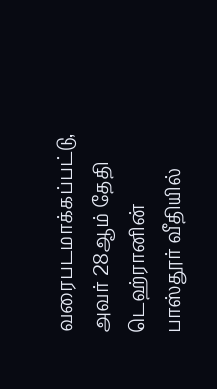வரைபடமாக்கப்பட்டு, அவர் 28ஆம் தேதி டெஹ்ரானின் பாஸ்தூர் வீதியில்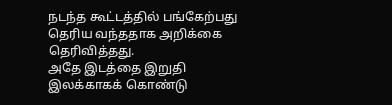நடந்த கூட்டத்தில் பங்கேற்பது தெரிய வந்ததாக அறிக்கை தெரிவித்தது.
அதே இடத்தை இறுதி இலக்காகக் கொண்டு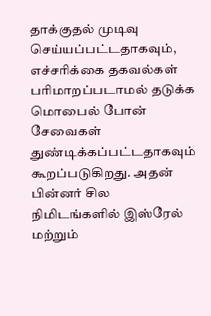தாக்குதல் முடிவு செய்யப்பட்டதாகவும், எச்சரிக்கை தகவல்கள் பரிமாறப்படாமல் தடுக்க மொபைல் போன் சேவைகள் துண்டிக்கப்பட்டதாகவும் கூறப்படுகிறது. அதன் பின்னர் சில நிமிடங்களில் இஸ்ரேல் மற்றும்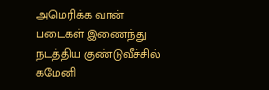அமெரிக்க வான் படைகள் இணைந்து நடத்திய குண்டுவீச்சில் கமேனி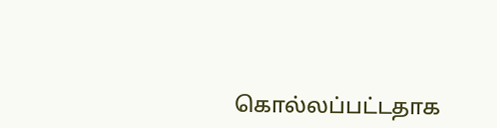கொல்லப்பட்டதாக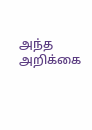அந்த அறிக்கை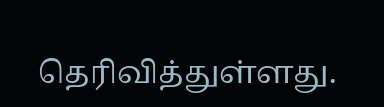தெரிவித்துள்ளது.